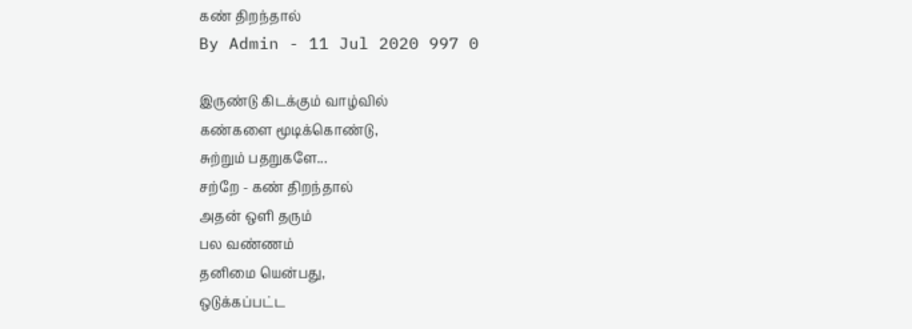கண் திறந்தால்
By Admin - 11 Jul 2020 997 0

இருண்டு கிடக்கும் வாழ்வில்
கண்களை மூடிக்கொண்டு,
சுற்றும் பதறுகளே...
சற்றே - கண் திறந்தால்
அதன் ஒளி தரும்
பல வண்ணம்
தனிமை யென்பது,
ஒடுக்கப்பட்ட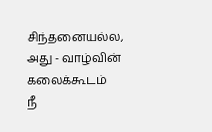சிந்தனையல்ல,
அது - வாழ்வின்
கலைக்கூடம்
நீ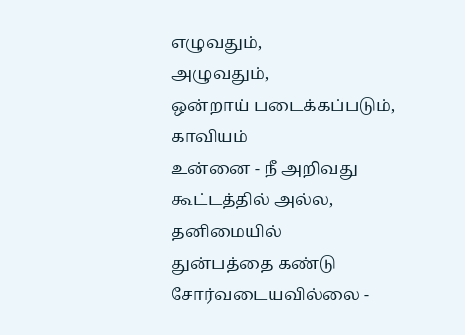எழுவதும்,
அழுவதும்,
ஒன்றாய் படைக்கப்படும்,
காவியம்
உன்னை - நீ அறிவது
கூட்டத்தில் அல்ல,
தனிமையில்
துன்பத்தை கண்டு
சோர்வடையவில்லை -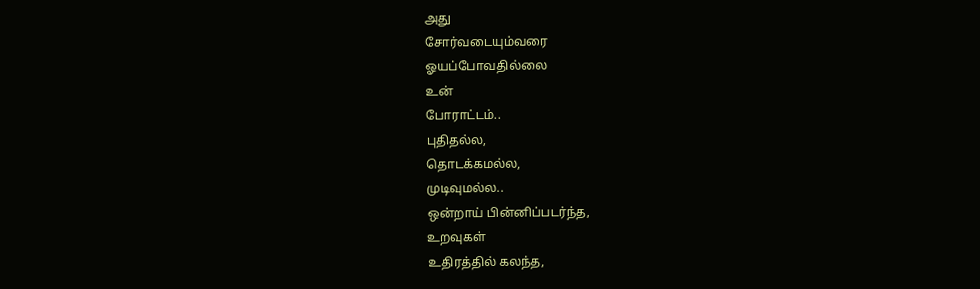அது
சோர்வடையும்வரை
ஓயப்போவதில்லை
உன்
போராட்டம்..
புதிதல்ல,
தொடக்கமல்ல,
முடிவுமல்ல..
ஒன்றாய் பின்னிப்படர்ந்த,
உறவுகள்
உதிரத்தில் கலந்த,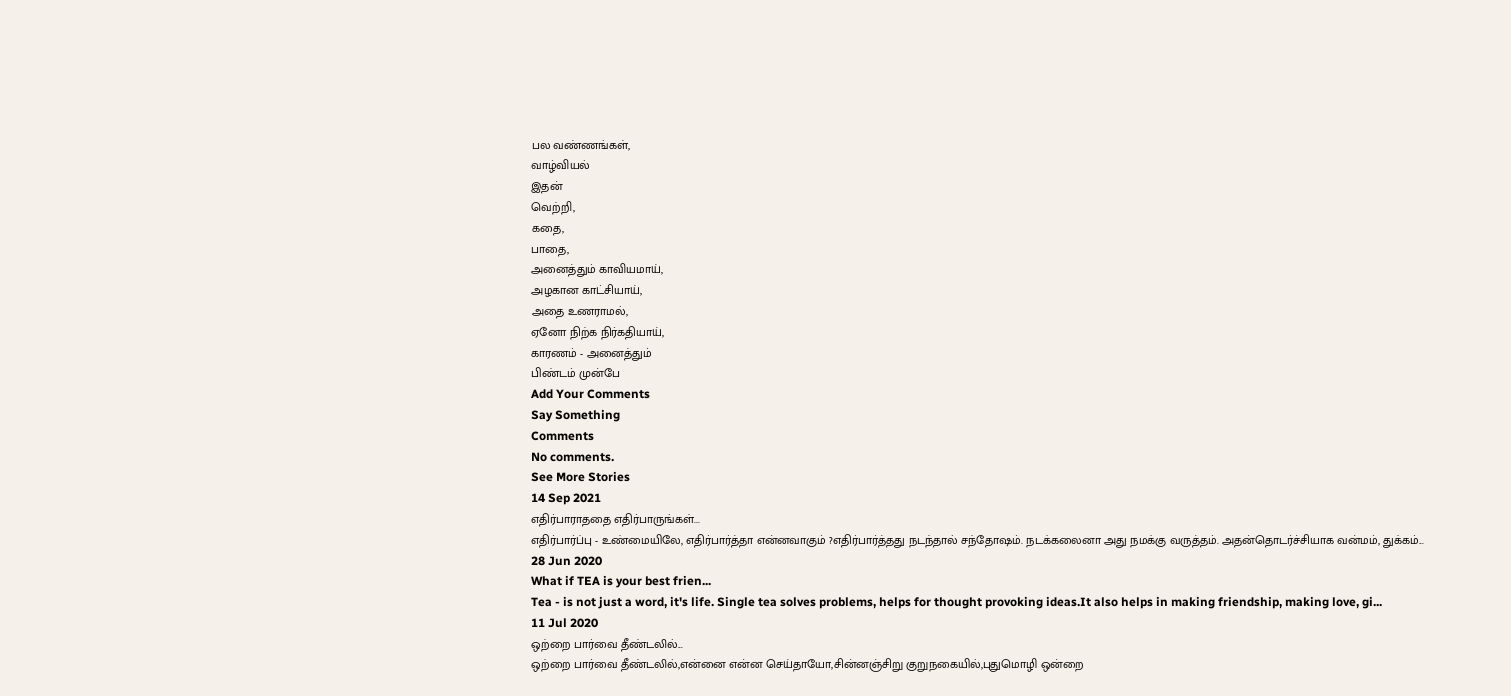பல வண்ணங்கள்,
வாழ்வியல்
இதன்
வெற்றி,
கதை,
பாதை,
அனைத்தும் காவியமாய்,
அழகான காட்சியாய்,
அதை உணராமல்,
ஏனோ நிற்க நிர்கதியாய்,
காரணம் - அனைத்தும்
பிண்டம் முன்பே
Add Your Comments
Say Something
Comments
No comments.
See More Stories
14 Sep 2021
எதிர்பாராததை எதிர்பாருங்கள்...
எதிர்பார்ப்பு - உண்மையிலே, எதிர்பார்த்தா என்னவாகும் ?எதிர்பார்த்தது நடந்தால் சந்தோஷம். நடக்கலைனா அது நமக்கு வருத்தம். அதன்தொடர்ச்சியாக வன்மம், துக்கம்...
28 Jun 2020
What if TEA is your best frien...
Tea - is not just a word, it's life. Single tea solves problems, helps for thought provoking ideas.It also helps in making friendship, making love, gi...
11 Jul 2020
ஒற்றை பார்வை தீண்டலில்...
ஒற்றை பார்வை தீண்டலில்,என்னை என்ன செய்தாயோ,சின்னஞ்சிறு குறுநகையில்,புதுமொழி ஒன்றை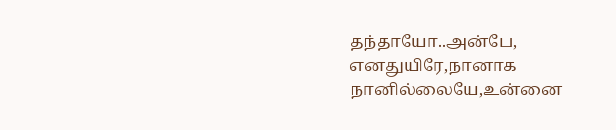தந்தாயோ..அன்பே, எனதுயிரே,நானாக நானில்லையே,உன்னை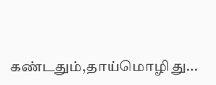கண்டதும்,தாய்மொழி து...